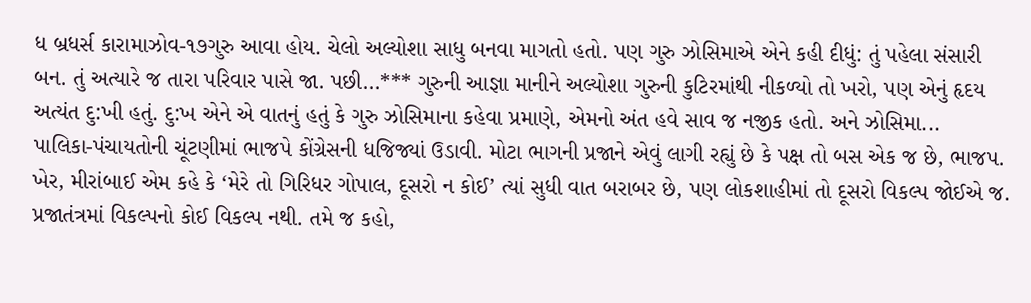ધ બ્રધર્સ કારામાઝોવ-૧૭ગુરુ આવા હોય. ચેલો અલ્યોશા સાધુ બનવા માગતો હતો. પણ ગુરુ ઝોસિમાએ એને કહી દીધું: તું પહેલા સંસારી બન. તું અત્યારે જ તારા પરિવાર પાસે જા. પછી...*** ગુરુની આજ્ઞા માનીને અલ્યોશા ગુરુની કુટિરમાંથી નીકળ્યો તો ખરો, પણ એનું હૃદય અત્યંત દુ:ખી હતું. દુ:ખ એને એ વાતનું હતું કે ગુરુ ઝોસિમાના કહેવા પ્રમાણે, એમનો અંત હવે સાવ જ નજીક હતો. અને ઝોસિમા...
પાલિકા-પંચાયતોની ચૂંટણીમાં ભાજપે કોંગ્રેસની ધજિજ્યાં ઉડાવી. મોટા ભાગની પ્રજાને એવું લાગી રહ્યું છે કે પક્ષ તો બસ એક જ છે, ભાજપ. ખેર, મીરાંબાઈ એમ કહે કે ‘મેરે તો ગિરિધર ગોપાલ, દૂસરો ન કોઈ’ ત્યાં સુધી વાત બરાબર છે, પણ લોકશાહીમાં તો દૂસરો વિકલ્પ જોઈએ જ. પ્રજાતંત્રમાં વિકલ્પનો કોઈ વિકલ્પ નથી. તમે જ કહો,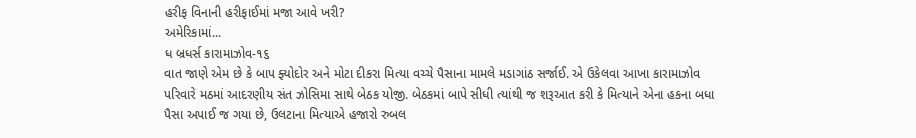હરીફ વિનાની હરીફાઈમાં મજા આવે ખરી?
અમેરિકામાં...
ધ બ્રધર્સ કારામાઝોવ-૧૬
વાત જાણે એમ છે કે બાપ ફ્યોદોર અને મોટા દીકરા મિત્યા વચ્ચે પૈસાના મામલે મડાગાંઠ સર્જાઈ. એ ઉકેલવા આખા કારામાઝોવ પરિવારે મઠમાં આદરણીય સંત ઝોસિમા સાથે બેઠક યોજી. બેઠકમાં બાપે સીધી ત્યાંથી જ શરૂઆત કરી કે મિત્યાને એના હકના બધા પૈસા અપાઈ જ ગયા છે, ઉલટાના મિત્યાએ હજારો રુબલ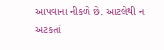આપવાના નીકળે છે. આટલેથી ન અટકતાં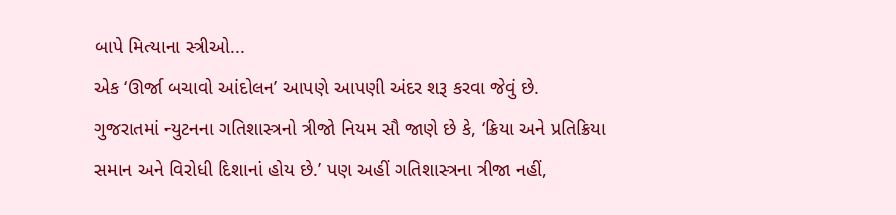બાપે મિત્યાના સ્ત્રીઓ...
એક ‘ઊર્જા બચાવો આંદોલન’ આપણે આપણી અંદર શરૂ કરવા જેવું છે.
ગુજરાતમાં ન્યુટનના ગતિશાસ્ત્રનો ત્રીજો નિયમ સૌ જાણે છે કે, ‘ક્રિયા અને પ્રતિક્રિયા સમાન અને વિરોધી દિશાનાં હોય છે.’ પણ અહીં ગતિશાસ્ત્રના ત્રીજા નહીં,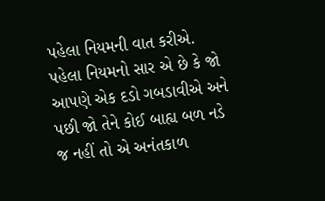પહેલા નિયમની વાત કરીએ. પહેલા નિયમનો સાર એ છે કે જો આપણે એક દડો ગબડાવીએ અને પછી જો તેને કોઈ બાહ્ય બળ નડે જ નહીં તો એ અનંતકાળ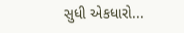સુધી એકધારો...